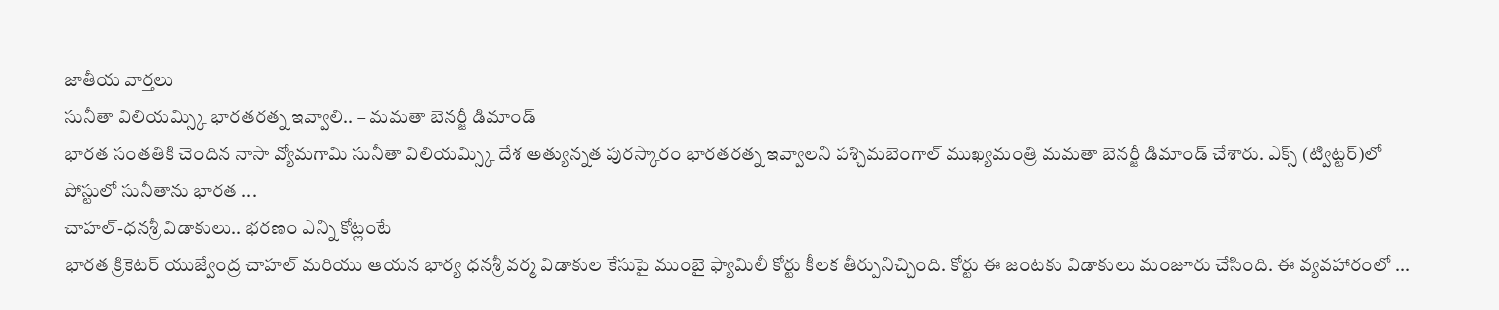జాతీయ వార్తలు
సునీతా విలియమ్స్కి భారతరత్న ఇవ్వాలి.. – మమతా బెనర్జీ డిమాండ్
భారత సంతతికి చెందిన నాసా వ్యోమగామి సునీతా విలియమ్స్కి దేశ అత్యున్నత పురస్కారం భారతరత్న ఇవ్వాలని పశ్చిమబెంగాల్ ముఖ్యమంత్రి మమతా బెనర్జీ డిమాండ్ చేశారు. ఎక్స్ (ట్విట్టర్)లో పోస్టులో సునీతాను భారత ...
చాహల్-ధనశ్రీ విడాకులు.. భరణం ఎన్ని కోట్లంటే
భారత క్రికెటర్ యుజ్వేంద్ర చాహల్ మరియు ఆయన భార్య ధనశ్రీ వర్మ విడాకుల కేసుపై ముంబై ఫ్యామిలీ కోర్టు కీలక తీర్పునిచ్చింది. కోర్టు ఈ జంటకు విడాకులు మంజూరు చేసింది. ఈ వ్యవహారంలో ...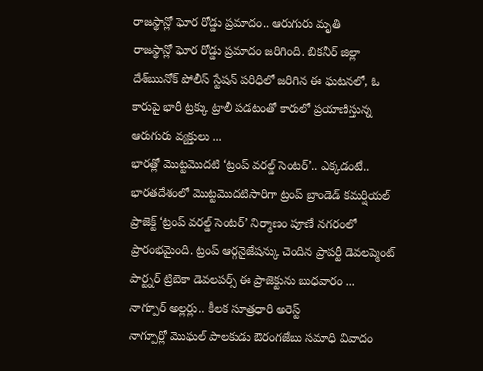రాజస్థాన్లో ఘోర రోడ్డు ప్రమాదం.. ఆరుగురు మృతి
రాజస్థాన్లో ఘోర రోడ్డు ప్రమాదం జరిగింది. బికనీర్ జిల్లా దేశ్ఋనోక్ పోలీస్ స్టేషన్ పరిధిలో జరిగిన ఈ ఘటనలో, ఓ కారుపై భారీ ట్రక్కు ట్రాలీ పడటంతో కారులో ప్రయాణిస్తున్న ఆరుగురు వ్యక్తులు ...
భారత్లో మొట్టమొదటి ‘ట్రంప్ వరల్డ్ సెంటర్’.. ఎక్కడంటే..
భారతదేశంలో మొట్టమొదటిసారిగా ట్రంప్ బ్రాండెడ్ కమర్షియల్ ప్రాజెక్ట్ ‘ట్రంప్ వరల్డ్ సెంటర్’ నిర్మాణం పూణే నగరంలో ప్రారంభమైంది. ట్రంప్ ఆర్గనైజేషన్కు చెందిన ప్రాపర్టీ డెవలప్మెంట్ పార్ట్నర్ ట్రిబెకా డెవలపర్స్ ఈ ప్రాజెక్టును బుధవారం ...
నాగ్పూర్ అల్లర్లు.. కీలక సూత్రధారి అరెస్ట్
నాగ్పూర్లో మొఘల్ పాలకుడు ఔరంగజేబు సమాధి వివాదం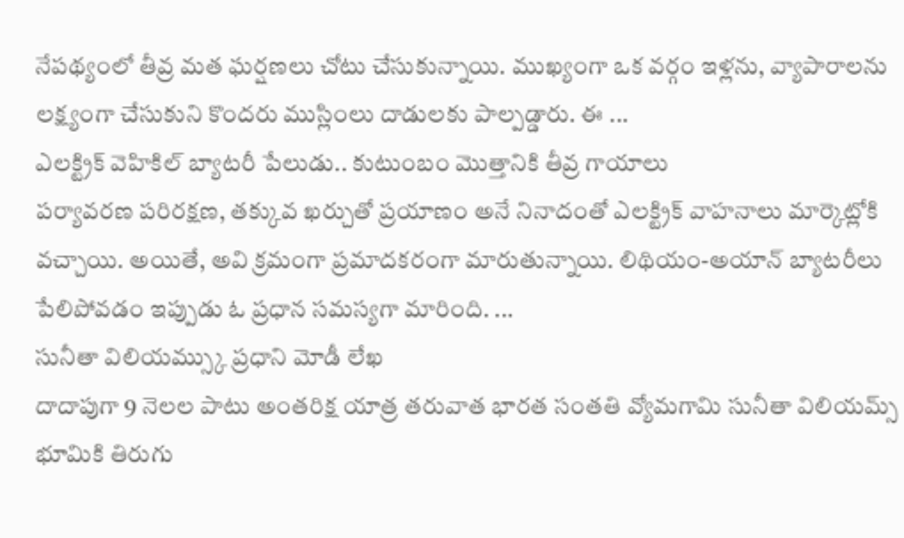నేపథ్యంలో తీవ్ర మత ఘర్షణలు చోటు చేసుకున్నాయి. ముఖ్యంగా ఒక వర్గం ఇళ్లను, వ్యాపారాలను లక్ష్యంగా చేసుకుని కొందరు ముస్లింలు దాడులకు పాల్పడ్డారు. ఈ ...
ఎలక్ట్రిక్ వెహికిల్ బ్యాటరీ పేలుడు.. కుటుంబం మొత్తానికి తీవ్ర గాయాలు
పర్యావరణ పరిరక్షణ, తక్కువ ఖర్చుతో ప్రయాణం అనే నినాదంతో ఎలక్ట్రిక్ వాహనాలు మార్కెట్లోకి వచ్చాయి. అయితే, అవి క్రమంగా ప్రమాదకరంగా మారుతున్నాయి. లిథియం-అయాన్ బ్యాటరీలు పేలిపోవడం ఇప్పుడు ఓ ప్రధాన సమస్యగా మారింది. ...
సునీతా విలియమ్స్కు ప్రధాని మోడీ లేఖ
దాదాపుగా 9 నెలల పాటు అంతరిక్ష యాత్ర తరువాత భారత సంతతి వ్యోమగామి సునీతా విలియమ్స్ భూమికి తిరుగు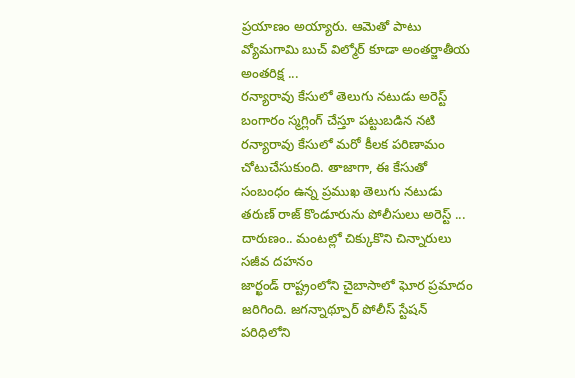ప్రయాణం అయ్యారు. ఆమెతో పాటు వ్యోమగామి బుచ్ విల్మోర్ కూడా అంతర్జాతీయ అంతరిక్ష ...
రన్యారావు కేసులో తెలుగు నటుడు అరెస్ట్
బంగారం స్మగ్లింగ్ చేస్తూ పట్టుబడిన నటి రన్యారావు కేసులో మరో కీలక పరిణామం చోటుచేసుకుంది. తాజాగా, ఈ కేసుతో సంబంధం ఉన్న ప్రముఖ తెలుగు నటుడు తరుణ్ రాజ్ కొండూరును పోలీసులు అరెస్ట్ ...
దారుణం.. మంటల్లో చిక్కుకొని చిన్నారులు సజీవ దహనం
జార్ఖండ్ రాష్ట్రంలోని చైబాసాలో ఘోర ప్రమాదం జరిగింది. జగన్నాథ్పూర్ పోలీస్ స్టేషన్ పరిధిలోని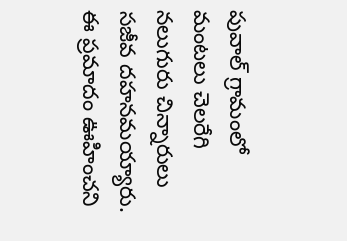పువాల్ గ్రామంలో మంటలు చెలరేగి నలుగురు చిన్నారులు సజీవ దహనమయ్యారు. ఈ ప్రమాదం ఊహించని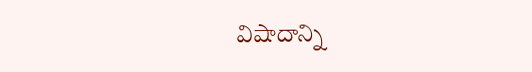విషాదాన్ని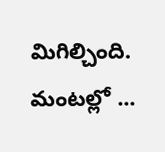మిగిల్చింది. మంటల్లో ...